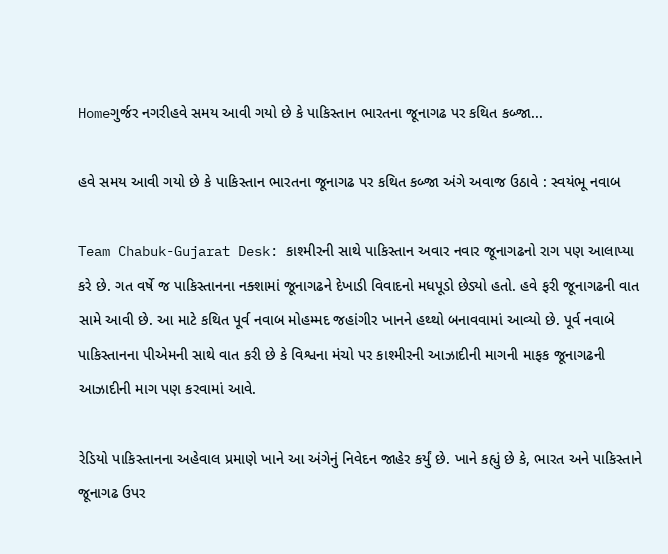Homeગુર્જર નગરીહવે સમય આવી ગયો છે કે પાકિસ્તાન ભારતના જૂનાગઢ પર કથિત કબ્જા...

હવે સમય આવી ગયો છે કે પાકિસ્તાન ભારતના જૂનાગઢ પર કથિત કબ્જા અંગે અવાજ ઉઠાવે : સ્વયંભૂ નવાબ

Team Chabuk-Gujarat Desk: કાશ્મીરની સાથે પાકિસ્તાન અવાર નવાર જૂનાગઢનો રાગ પણ આલાપ્યા કરે છે. ગત વર્ષે જ પાકિસ્તાનના નક્શામાં જૂનાગઢને દેખાડી વિવાદનો મધપૂડો છેડ્યો હતો. હવે ફરી જૂનાગઢની વાત સામે આવી છે. આ માટે કથિત પૂર્વ નવાબ મોહમ્મદ જહાંગીર ખાનને હથ્થો બનાવવામાં આવ્યો છે. પૂર્વ નવાબે પાકિસ્તાનના પીએમની સાથે વાત કરી છે કે વિશ્વના મંચો પર કાશ્મીરની આઝાદીની માગની માફક જૂનાગઢની આઝાદીની માગ પણ કરવામાં આવે.

રેડિયો પાકિસ્તાનના અહેવાલ પ્રમાણે ખાને આ અંગેનું નિવેદન જાહેર કર્યું છે. ખાને કહ્યું છે કે, ભારત અને પાકિસ્તાને જૂનાગઢ ઉપર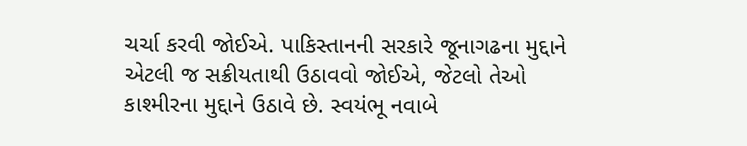ચર્ચા કરવી જોઈએ. પાકિસ્તાનની સરકારે જૂનાગઢના મુદ્દાને એટલી જ સક્રીયતાથી ઉઠાવવો જોઈએ, જેટલો તેઓ કાશ્મીરના મુદ્દાને ઉઠાવે છે. સ્વયંભૂ નવાબે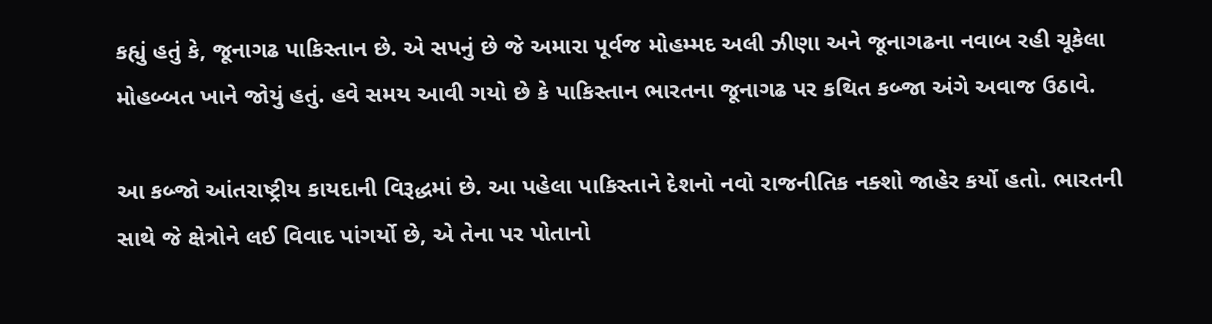કહ્યું હતું કે, જૂનાગઢ પાકિસ્તાન છે. એ સપનું છે જે અમારા પૂર્વજ મોહમ્મદ અલી ઝીણા અને જૂનાગઢના નવાબ રહી ચૂકેલા મોહબ્બત ખાને જોયું હતું. હવે સમય આવી ગયો છે કે પાકિસ્તાન ભારતના જૂનાગઢ પર કથિત કબ્જા અંગે અવાજ ઉઠાવે.

આ કબ્જો આંતરાષ્ટ્રીય કાયદાની વિરૂદ્ધમાં છે. આ પહેલા પાકિસ્તાને દેશનો નવો રાજનીતિક નક્શો જાહેર કર્યો હતો. ભારતની સાથે જે ક્ષેત્રોને લઈ વિવાદ પાંગર્યો છે, એ તેના પર પોતાનો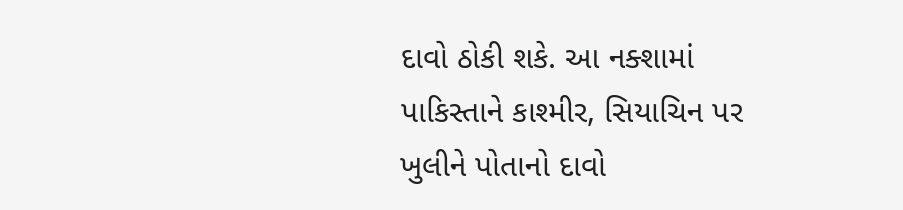દાવો ઠોકી શકે. આ નક્શામાં પાકિસ્તાને કાશ્મીર, સિયાચિન પર ખુલીને પોતાનો દાવો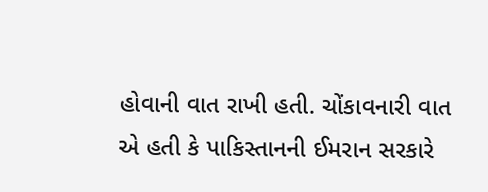હોવાની વાત રાખી હતી. ચોંકાવનારી વાત એ હતી કે પાકિસ્તાનની ઈમરાન સરકારે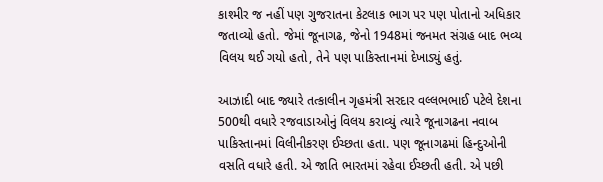કાશ્મીર જ નહીં પણ ગુજરાતના કેટલાક ભાગ પર પણ પોતાનો અધિકાર જતાવ્યો હતો. જેમાં જૂનાગઢ, જેનો 1948માં જનમત સંગ્રહ બાદ ભવ્ય વિલય થઈ ગયો હતો, તેને પણ પાકિસ્તાનમાં દેખાડ્યું હતું.

આઝાદી બાદ જ્યારે તત્કાલીન ગૃહમંત્રી સરદાર વલ્લભભાઈ પટેલે દેશના 500થી વધારે રજવાડાઓનું વિલય કરાવ્યું ત્યારે જૂનાગઢના નવાબ પાકિસ્તાનમાં વિલીનીકરણ ઈચ્છતા હતા. પણ જૂનાગઢમાં હિન્દુઓની વસતિ વધારે હતી. એ જાતિ ભારતમાં રહેવા ઈચ્છતી હતી. એ પછી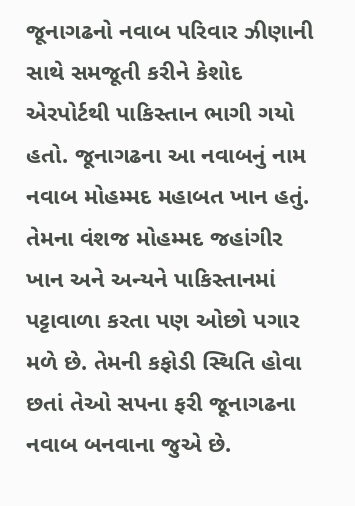જૂનાગઢનો નવાબ પરિવાર ઝીણાની સાથે સમજૂતી કરીને કેશોદ એરપોર્ટથી પાકિસ્તાન ભાગી ગયો હતો. જૂનાગઢના આ નવાબનું નામ નવાબ મોહમ્મદ મહાબત ખાન હતું. તેમના વંશજ મોહમ્મદ જહાંગીર ખાન અને અન્યને પાકિસ્તાનમાં પટ્ટાવાળા કરતા પણ ઓછો પગાર મળે છે. તેમની કફોડી સ્થિતિ હોવા છતાં તેઓ સપના ફરી જૂનાગઢના નવાબ બનવાના જુએ છે.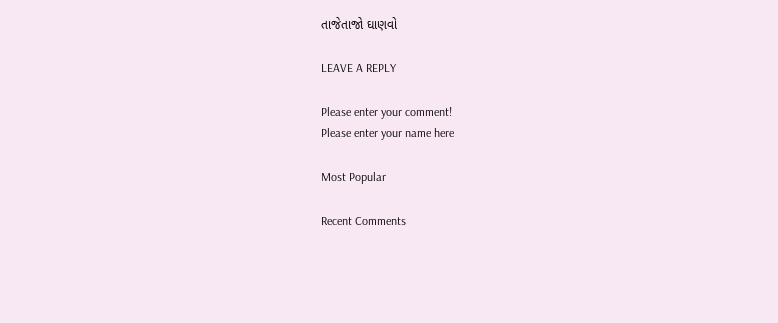તાજેતાજો ઘાણવો

LEAVE A REPLY

Please enter your comment!
Please enter your name here

Most Popular

Recent Comments